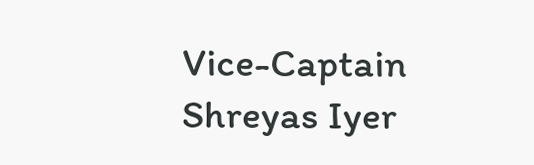Vice-Captain Shreyas Iyer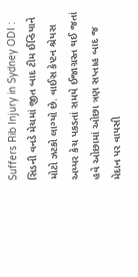Suffers Rib Injury in Sydney ODI : સિડની વનડે મેચમાં જીત બાદ ટીમ ઈન્ડિયાને મોટો ઝટકો લાગ્યો છે. વાઈસ કેપ્ટન શ્રેયસ અય્યર કેચ પકડતાં સમયે ઈજાગ્રસ્ત થઈ જતાં હવે ઓછામાં ઓછા ત્રણ સપ્તાહ બાદ જ મેદાન પર વાપસી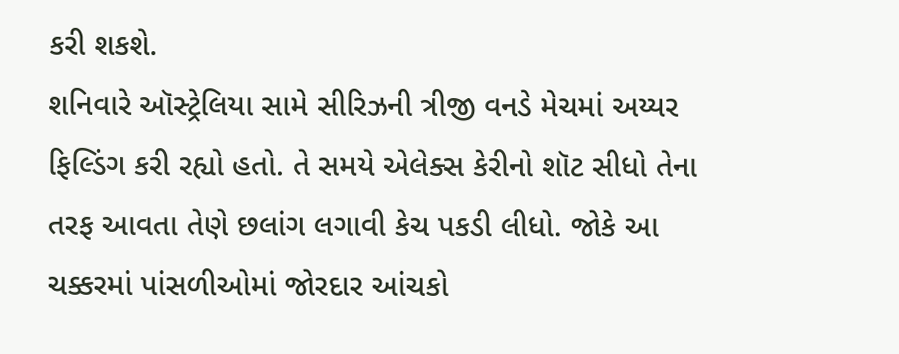કરી શકશે.
શનિવારે ઑસ્ટ્રેલિયા સામે સીરિઝની ત્રીજી વનડે મેચમાં અય્યર ફિલ્ડિંગ કરી રહ્યો હતો. તે સમયે એલેક્સ કેરીનો શૉટ સીધો તેના તરફ આવતા તેણે છલાંગ લગાવી કેચ પકડી લીધો. જોકે આ ચક્કરમાં પાંસળીઓમાં જોરદાર આંચકો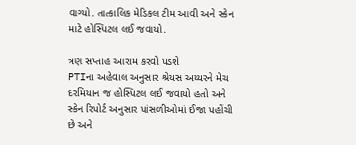વાગ્યો. તાત્કાલિક મેડિકલ ટીમ આવી અને સ્કેન માટે હોસ્પિટલ લઈ જવાયો.

ત્રણ સપ્તાહ આરામ કરવો પડશે
PTIના અહેવાલ અનુસાર શ્રેયસ અય્યરને મેચ દરમિયાન જ હોસ્પિટલ લઈ જવાયો હતો અને સ્કેન રિપોર્ટ અનુસાર પાંસળીઓમાં ઈજા પહોંચી છે અને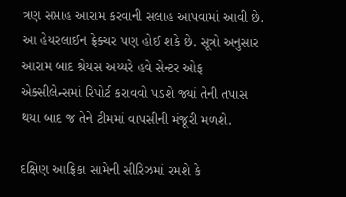ત્રણ સપ્તાહ આરામ કરવાની સલાહ આપવામાં આવી છે. આ હેયરલાઈન ફ્રેક્ચર પણ હોઈ શકે છે. સૂત્રો અનુસાર આરામ બાદ શ્રેયસ અય્યરે હવે સેન્ટર ઓફ એક્સીલેન્સમાં રિપોર્ટ કરાવવો પડશે જ્યાં તેની તપાસ થયા બાદ જ તેને ટીમમાં વાપસીની મંજૂરી મળશે.

દક્ષિણ આફ્રિકા સામેની સીરિઝમાં રમશે કે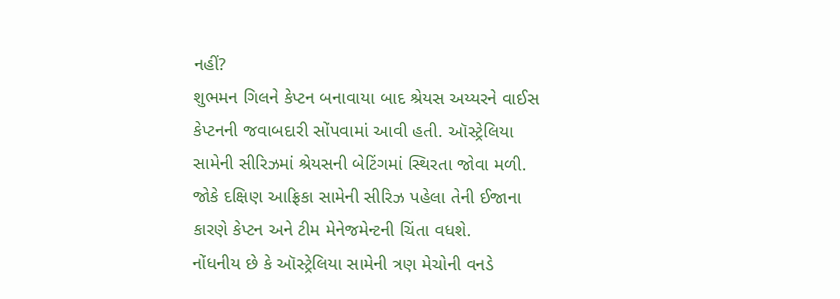નહીં?
શુભમન ગિલને કેપ્ટન બનાવાયા બાદ શ્રેયસ અય્યરને વાઈસ કેપ્ટનની જવાબદારી સોંપવામાં આવી હતી. ઑસ્ટ્રેલિયા સામેની સીરિઝમાં શ્રેયસની બેટિંગમાં સ્થિરતા જોવા મળી. જોકે દક્ષિણ આફ્રિકા સામેની સીરિઝ પહેલા તેની ઈજાના કારણે કેપ્ટન અને ટીમ મેનેજમેન્ટની ચિંતા વધશે.
નોંધનીય છે કે ઑસ્ટ્રેલિયા સામેની ત્રણ મેચોની વનડે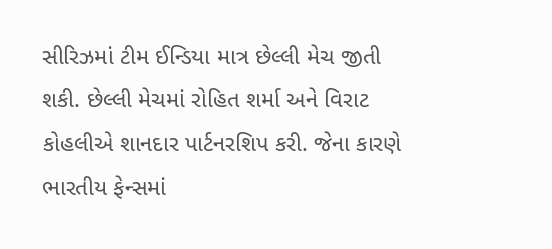સીરિઝમાં ટીમ ઈન્ડિયા માત્ર છેલ્લી મેચ જીતી શકી. છેલ્લી મેચમાં રોહિત શર્મા અને વિરાટ કોહલીએ શાનદાર પાર્ટનરશિપ કરી. જેના કારણે ભારતીય ફેન્સમાં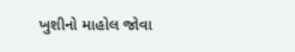ખુશીનો માહોલ જોવા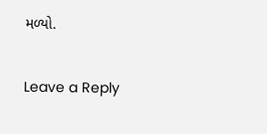મળ્યો.

Leave a Reply